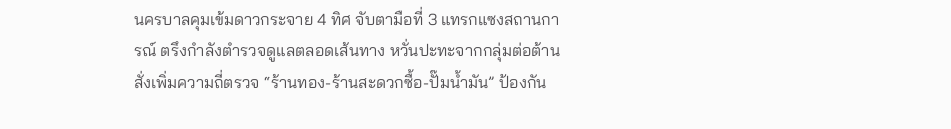นครบาลคุมเข้มดาวกระจาย 4 ทิศ จับตามือที่ 3 แทรกแซงสถานการณ์ ตรึงกำลังตำรวจดูแลตลอดเส้นทาง หวั่นปะทะจากกลุ่มต่อต้าน สั่งเพิ่มความถี่ตรวจ “ร้านทอง-ร้านสะดวกซื้อ-ปั๊มน้ำมัน” ป้องกัน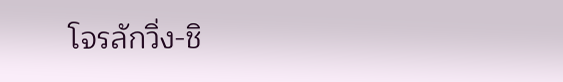โจรลักวิ่ง-ชิ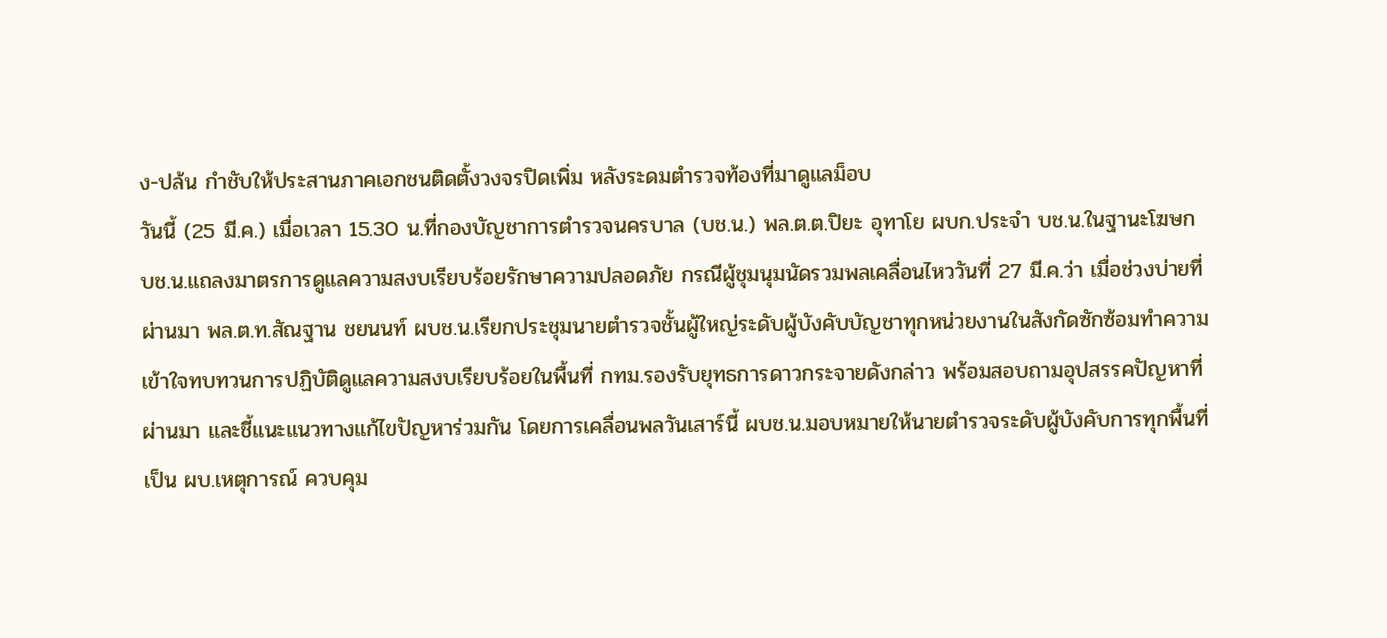ง-ปล้น กำชับให้ประสานภาคเอกชนติดตั้งวงจรปิดเพิ่ม หลังระดมตำรวจท้องที่มาดูแลม็อบ
วันนี้ (25 มี.ค.) เมื่อเวลา 15.30 น.ที่กองบัญชาการตำรวจนครบาล (บช.น.) พล.ต.ต.ปิยะ อุทาโย ผบก.ประจำ บช.น.ในฐานะโฆษก บช.น.แถลงมาตรการดูแลความสงบเรียบร้อยรักษาความปลอดภัย กรณีผู้ชุมนุมนัดรวมพลเคลื่อนไหววันที่ 27 มี.ค.ว่า เมื่อช่วงบ่ายที่ผ่านมา พล.ต.ท.สัณฐาน ชยนนท์ ผบช.น.เรียกประชุมนายตำรวจชั้นผู้ใหญ่ระดับผู้บังคับบัญชาทุกหน่วยงานในสังกัดซักซ้อมทำความเข้าใจทบทวนการปฏิบัติดูแลความสงบเรียบร้อยในพื้นที่ กทม.รองรับยุทธการดาวกระจายดังกล่าว พร้อมสอบถามอุปสรรคปัญหาที่ผ่านมา และชี้แนะแนวทางแก้ไขปัญหาร่วมกัน โดยการเคลื่อนพลวันเสาร์นี้ ผบช.น.มอบหมายให้นายตำรวจระดับผู้บังคับการทุกพื้นที่เป็น ผบ.เหตุการณ์ ควบคุม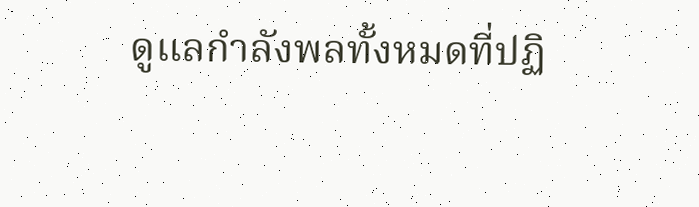ดูแลกำลังพลทั้งหมดที่ปฏิ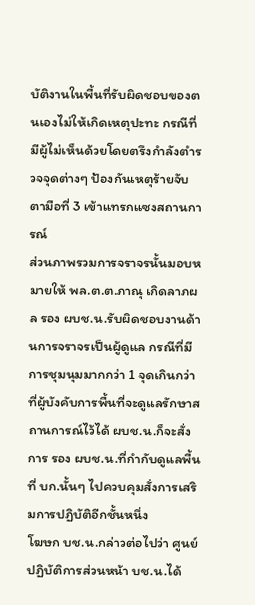บัติงานในพื้นที่รับผิดชอบของตนเองไม่ให้เกิดเหตุปะทะ กรณีที่มีผู้ไม่เห็นด้วยโดยตรึงกำลังตำรวจจุดต่างๆ ป้องกันเหตุร้ายจับตามือที่ 3 เข้าแทรกแซงสถานการณ์
ส่วนภาพรวมการจราจรนั้นมอบหมายให้ พล.ต.ต.ภาณุ เกิดลาภผล รอง ผบช.น.รับผิดชอบงานด้านการจราจรเป็นผู้ดูแล กรณีที่มีการชุมนุมมากกว่า 1 จุดเกินกว่าที่ผู้บังคับการพื้นที่จะดูแลรักษาสถานการณ์ไว้ได้ ผบช.น.ก็จะสั่งการ รอง ผบช.น.ที่กำกับดูแลพื้นที่ บก.นั้นๆ ไปควบคุมสั่งการเสริมการปฏิบัติอีกชั้นหนึ่ง
โฆษก บช.น.กล่าวต่อไปว่า ศูนย์ปฏิบัติการส่วนหน้า บช.น.ได้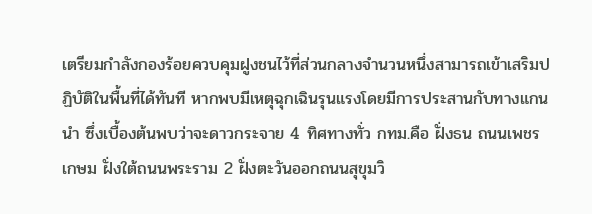เตรียมกำลังกองร้อยควบคุมฝูงชนไว้ที่ส่วนกลางจำนวนหนึ่งสามารถเข้าเสริมปฏิบัติในพื้นที่ได้ทันที หากพบมีเหตุฉุกเฉินรุนแรงโดยมีการประสานกับทางแกนนำ ซึ่งเบื้องต้นพบว่าจะดาวกระจาย 4 ทิศทางทั่ว กทม.คือ ฝั่งธน ถนนเพชรเกษม ฝั่งใต้ถนนพระราม 2 ฝั่งตะวันออกถนนสุขุมวิ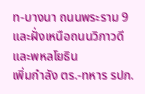ท-บางนา ถนนพระราม 9 และฝั่งเหนือถนนวิภาวดีและพหลโยธิน
เพิ่มกำลัง ตร.-ทหาร รปภ.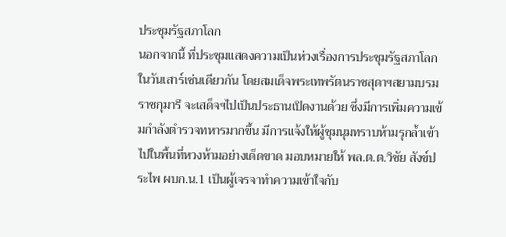ประชุมรัฐสภาโลก
นอกจากนี้ ที่ประชุมแสดงความเป็นห่วงเรื่องการประชุมรัฐสภาโลกในวันเสาร์เช่นเดียวกัน โดยสมเด็จพระเทพรัตนราชสุดาฯสยามบรมราชกุมารี จะเสด็จฯไปเป็นประธานเปิดงานด้วย ซึ่งมีการเพิ่มความเข้มกำลังตำรวจทหารมากขึ้น มีการแจ้งให้ผู้ชุมนุมทราบห้ามรุกล้ำเข้าไปในพื้นที่หวงห้ามอย่างเด็ดขาด มอบหมายให้ พล.ต.ต.วิชัย สังข์ประไพ ผบก.น.1 เป็นผู้เจรจาทำความเข้าใจกับ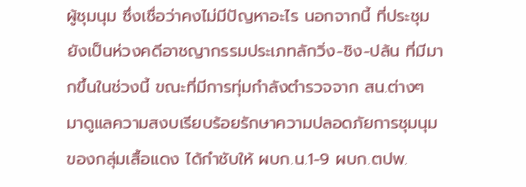ผู้ชุมนุม ซึ่งเชื่อว่าคงไม่มีปัญหาอะไร นอกจากนี้ ที่ประชุมยังเป็นห่วงคดีอาชญากรรมประเภทลักวิ่ง-ชิง-ปล้น ที่มีมากขึ้นในช่วงนี้ ขณะที่มีการทุ่มกำลังตำรวจจาก สน.ต่างๆ มาดูแลความสงบเรียบร้อยรักษาความปลอดภัยการชุมนุมของกลุ่มเสื้อแดง ได้กำชับให้ ผบก.น.1-9 ผบก.ตปพ.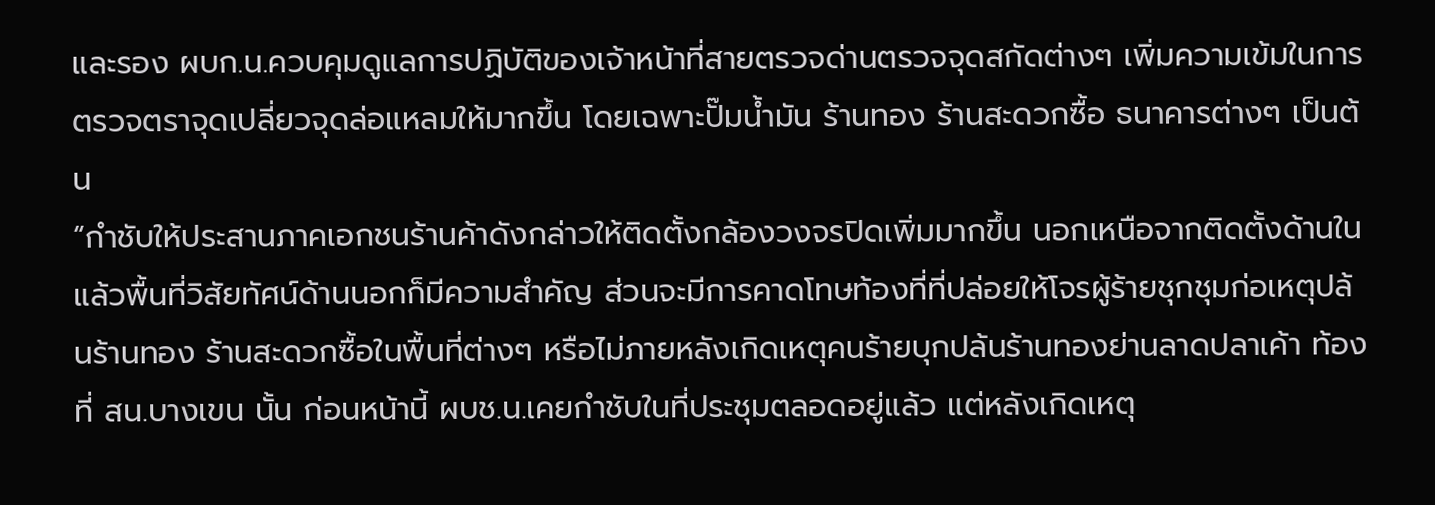และรอง ผบก.น.ควบคุมดูแลการปฏิบัติของเจ้าหน้าที่สายตรวจด่านตรวจจุดสกัดต่างๆ เพิ่มความเข้มในการตรวจตราจุดเปลี่ยวจุดล่อแหลมให้มากขึ้น โดยเฉพาะปั๊มน้ำมัน ร้านทอง ร้านสะดวกซื้อ ธนาคารต่างๆ เป็นต้น
“กำชับให้ประสานภาคเอกชนร้านค้าดังกล่าวให้ติดตั้งกล้องวงจรปิดเพิ่มมากขึ้น นอกเหนือจากติดตั้งด้านในแล้วพื้นที่วิสัยทัศน์ด้านนอกก็มีความสำคัญ ส่วนจะมีการคาดโทษท้องที่ที่ปล่อยให้โจรผู้ร้ายชุกชุมก่อเหตุปล้นร้านทอง ร้านสะดวกซื้อในพื้นที่ต่างๆ หรือไม่ภายหลังเกิดเหตุคนร้ายบุกปล้นร้านทองย่านลาดปลาเค้า ท้องที่ สน.บางเขน นั้น ก่อนหน้านี้ ผบช.น.เคยกำชับในที่ประชุมตลอดอยู่แล้ว แต่หลังเกิดเหตุ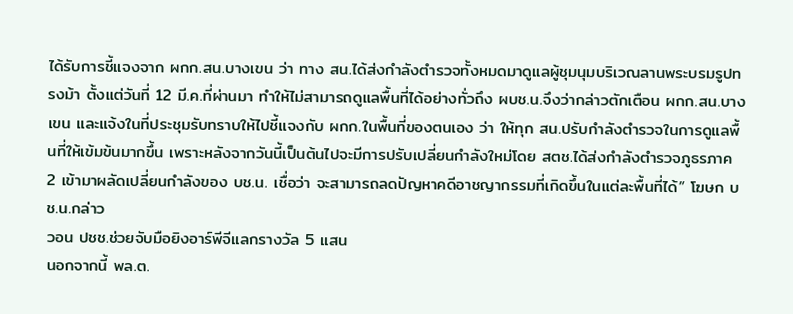ได้รับการชี้แจงจาก ผกก.สน.บางเขน ว่า ทาง สน.ได้ส่งกำลังตำรวจทั้งหมดมาดูแลผู้ชุมนุมบริเวณลานพระบรมรูปทรงม้า ตั้งแต่วันที่ 12 มี.ค.ที่ผ่านมา ทำให้ไม่สามารถดูแลพื้นที่ได้อย่างทั่วถึง ผบช.น.จึงว่ากล่าวตักเตือน ผกก.สน.บางเขน และแจ้งในที่ประชุมรับทราบให้ไปชี้แจงกับ ผกก.ในพื้นที่ของตนเอง ว่า ให้ทุก สน.ปรับกำลังตำรวจในการดูแลพื้นที่ให้เข้มข้นมากขึ้น เพราะหลังจากวันนี้เป็นต้นไปจะมีการปรับเปลี่ยนกำลังใหม่โดย สตช.ได้ส่งกำลังตำรวจภูธรภาค 2 เข้ามาผลัดเปลี่ยนกำลังของ บช.น. เชื่อว่า จะสามารถลดปัญหาคดีอาชญากรรมที่เกิดขึ้นในแต่ละพื้นที่ได้” โฆษก บช.น.กล่าว
วอน ปชช.ช่วยจับมือยิงอาร์พีจีแลกรางวัล 5 แสน
นอกจากนี้ พล.ต.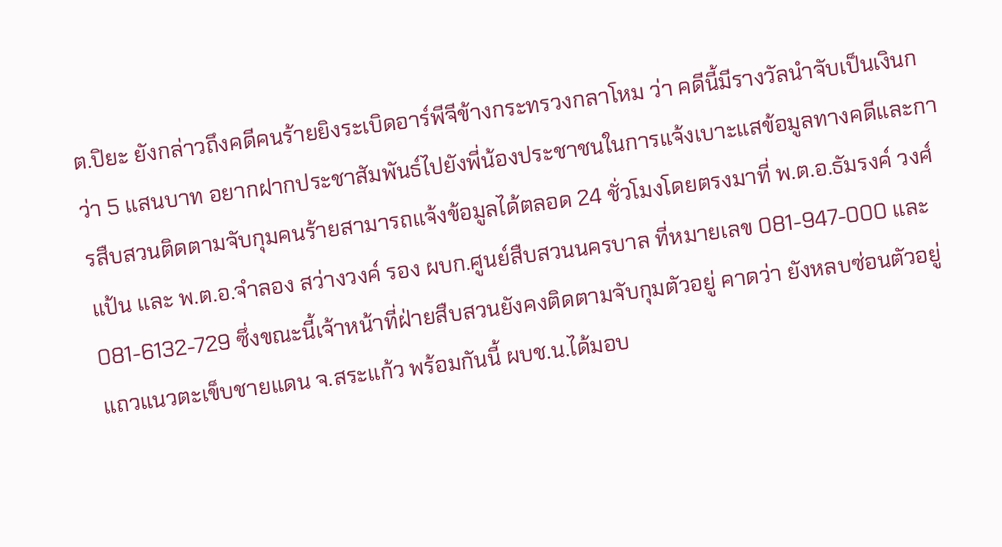ต.ปิยะ ยังกล่าวถึงคดีคนร้ายยิงระเบิดอาร์พีจีข้างกระทรวงกลาโหม ว่า คดีนี้มีรางวัลนำจับเป็นเงินกว่า 5 แสนบาท อยากฝากประชาสัมพันธ์ไปยังพี่น้องประชาชนในการแจ้งเบาะแสข้อมูลทางคดีและการสืบสวนติดตามจับกุมคนร้ายสามารถแจ้งข้อมูลได้ตลอด 24 ชั่วโมงโดยตรงมาที่ พ.ต.อ.ธัมรงค์ วงศ์แป้น และ พ.ต.อ.จำลอง สว่างวงค์ รอง ผบก.ศูนย์สืบสวนนครบาล ที่หมายเลข 081-947-000 และ 081-6132-729 ซึ่งขณะนี้เจ้าหน้าที่ฝ่ายสืบสวนยังคงติดตามจับกุมตัวอยู่ คาดว่า ยังหลบซ่อนตัวอยู่แถวแนวตะเข็บชายแดน จ.สระแก้ว พร้อมกันนี้ ผบช.น.ได้มอบ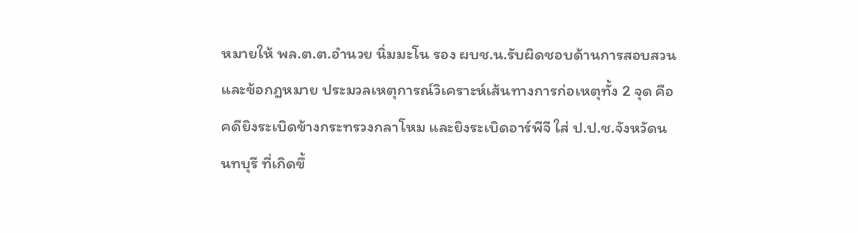หมายให้ พล.ต.ต.อำนวย นิ่มมะโน รอง ผบช.น.รับผิดชอบด้านการสอบสวน และข้อกฎหมาย ประมวลเหตุการณ์วิเคราะห์เส้นทางการก่อเหตุทั้ง 2 จุด คือ คดียิงระเบิดข้างกระทรวงกลาโหม และยิงระเบิดอาร์พีจี ใส่ ป.ป.ช.จังหวัดนนทบุรี ที่เกิดขึ้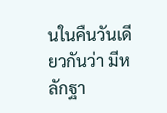นในคืนวันเดียวกันว่า มีหลักฐา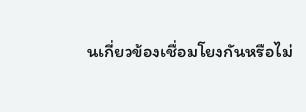นเกี่ยวข้องเชื่อมโยงกันหรือไม่